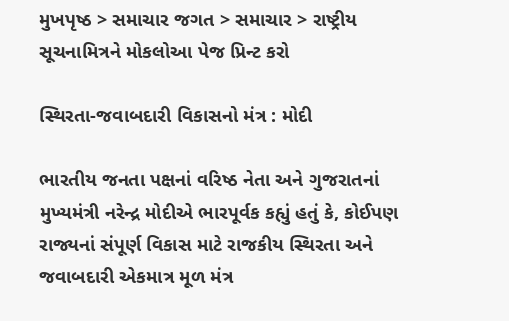મુખપૃષ્ઠ > સમાચાર જગત > સમાચાર > રાષ્ટ્રીય
સૂચનામિત્રને મોકલોઆ પેજ પ્રિન્ટ કરો

સ્થિરતા-જવાબદારી વિકાસનો મંત્ર : મોદી

ભારતીય જનતા પક્ષનાં વરિષ્ઠ નેતા અને ગુજરાતનાં મુખ્યમંત્રી નરેન્દ્ર મોદીએ ભારપૂર્વક કહ્યું હતું કે, કોઈપણ રાજ્યનાં સંપૂર્ણ વિકાસ માટે રાજકીય સ્થિરતા અને જવાબદારી એકમાત્ર મૂળ મંત્ર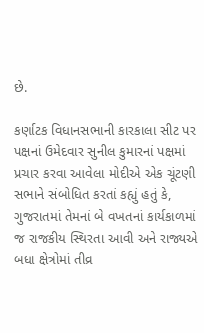છે.

કર્ણાટક વિધાનસભાની કારકાલા સીટ પર પક્ષનાં ઉમેદવાર સુનીલ કુમારનાં પક્ષમાં પ્રચાર કરવા આવેલા મોદીએ એક ચૂંટણી સભાને સંબોધિત કરતાં કહ્યું હતું કે, ગુજરાતમાં તેમનાં બે વખતનાં કાર્યકાળમાં જ રાજકીય સ્થિરતા આવી અને રાજ્યએ બધા ક્ષેત્રોમાં તીવ્ર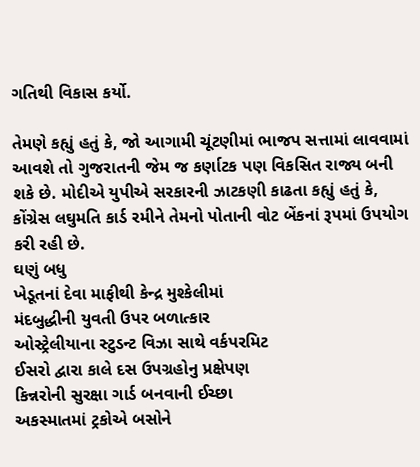ગતિથી વિકાસ કર્યો.

તેમણે કહ્યું હતું કે, જો આગામી ચૂંટણીમાં ભાજપ સત્તામાં લાવવામાં આવશે તો ગુજરાતની જેમ જ કર્ણાટક પણ વિકસિત રાજ્ય બની શકે છે. મોદીએ યુપીએ સરકારની ઝાટકણી કાઢતા કહ્યું હતું કે, કોંગ્રેસ લઘુમતિ કાર્ડ રમીને તેમનો પોતાની વોટ બેંકનાં રૂપમાં ઉપયોગ કરી રહી છે.
ઘણું બધુ
ખેડૂતનાં દેવા માફીથી કેન્દ્ર મુશ્કેલીમાં
મંદબુદ્ધીની યુવતી ઉપર બળાત્કાર
ઓસ્ટ્રેલીયાના સ્ટુડન્ટ વિઝા સાથે વર્કપરમિટ
ઈસરો દ્વારા કાલે દસ ઉપગ્રહોનુ પ્રક્ષેપણ
કિન્નરોની સુરક્ષા ગાર્ડ બનવાની ઈચ્છા
અકસ્માતમાં ટ્રકોએ બસોને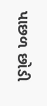પાછળ છોડી